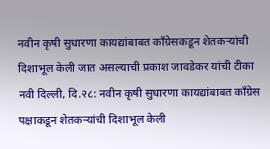नवीन कृषी सुधारणा कायद्यांबाबत काँग्रेसकडून शेतकऱ्यांची दिशाभूल केली जात असल्याची प्रकाश जावडेकर यांची टीका
नवी दिल्ली, दि.२८: नवीन कृषी सुधारणा कायद्यांबाबत काँग्रेस पक्षाकडून शेतकऱ्यांची दिशाभूल केली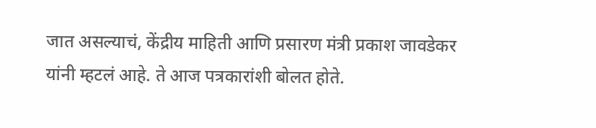जात असल्याचं, केंद्रीय माहिती आणि प्रसारण मंत्री प्रकाश जावडेकर यांनी म्हटलं आहे. ते आज पत्रकारांशी बोलत होते.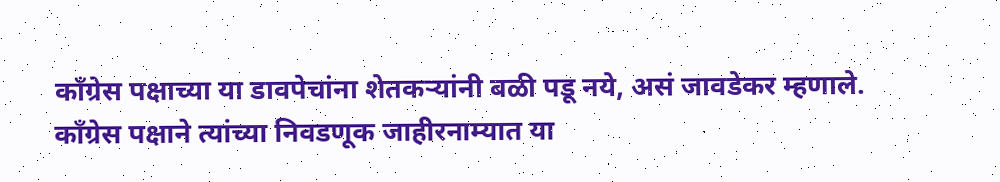काँग्रेस पक्षाच्या या डावपेचांना शेतकऱ्यांनी बळी पडू नये, असं जावडेकर म्हणाले.
काँग्रेस पक्षाने त्यांच्या निवडणूक जाहीरनाम्यात या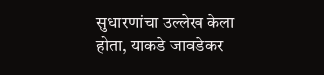सुधारणांचा उल्लेख केला होता, याकडे जावडेकर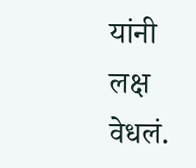यांनी लक्ष वेधलं.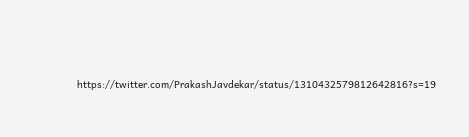https://twitter.com/PrakashJavdekar/status/1310432579812642816?s=19